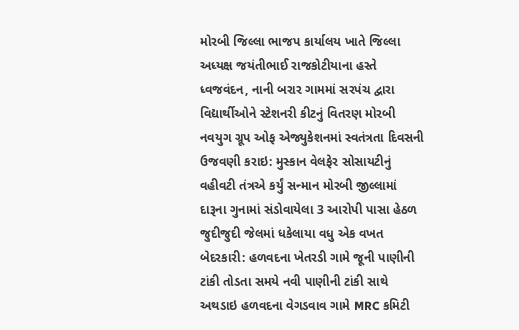મોરબી જિલ્લા ભાજપ કાર્યાલય ખાતે જિલ્લા અધ્યક્ષ જયંતીભાઈ રાજકોટીયાના હસ્તે ધ્વજવંદન, નાની બરાર ગામમાં સરપંચ દ્વારા વિદ્યાર્થીઓને સ્ટેશનરી કીટનું વિતરણ મોરબી નવયુગ ગ્રૂપ ઓફ એજ્યુકેશનમાં સ્વતંત્રતા દિવસની ઉજવણી કરાઇ: મુસ્કાન વેલફેર સોસાયટીનું વહીવટી તંત્રએ કર્યું સન્માન મોરબી જીલ્લામાં દારૂના ગુનામાં સંડોવાયેલા 3 આરોપી પાસા હેઠળ જુદીજુદી જેલમાં ધકેલાયા વધુ એક વખત બેદરકારી: હળવદના ખેતરડી ગામે જૂની પાણીની ટાંકી તોડતા સમયે નવી પાણીની ટાંકી સાથે અથડાઇ હળવદના વેગડવાવ ગામે MRC કમિટી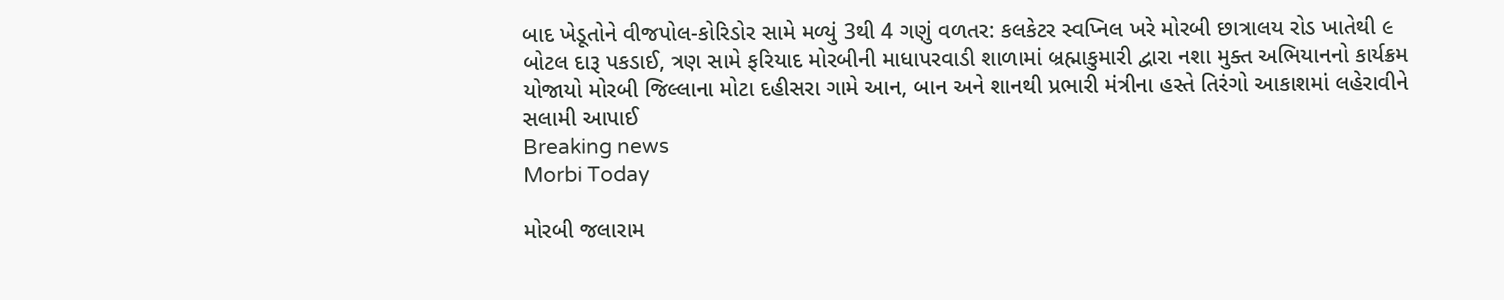બાદ ખેડૂતોને વીજપોલ-કોરિડોર સામે મળ્યું 3થી 4 ગણું વળતર: કલકેટર સ્વપ્નિલ ખરે મોરબી છાત્રાલય રોડ ખાતેથી ૯ બોટલ દારૂ પકડાઈ, ત્રણ સામે ફરિયાદ મોરબીની માધાપરવાડી શાળામાં બ્રહ્માકુમારી દ્વારા નશા મુક્ત અભિયાનનો કાર્યક્રમ યોજાયો મોરબી જિલ્લાના મોટા દહીસરા ગામે આન, બાન અને શાનથી પ્રભારી મંત્રીના હસ્તે તિરંગો આકાશમાં લહેરાવીને સલામી આપાઈ
Breaking news
Morbi Today

મોરબી જલારામ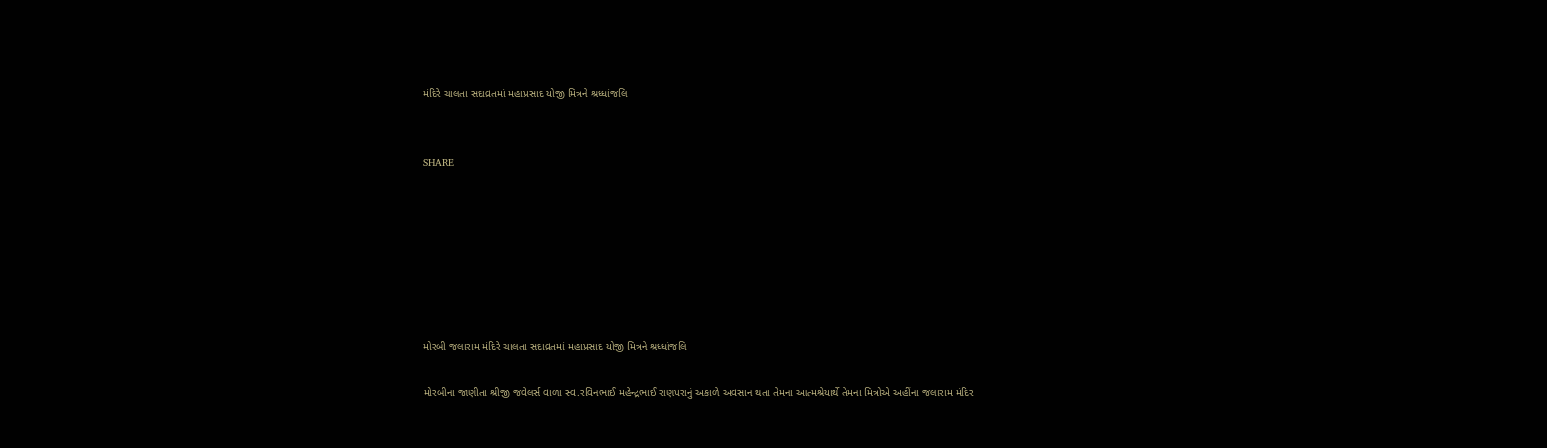મંદિરે ચાલતા સદાવ્રતમાં મહાપ્રસાદ યોજી મિત્રને શ્રધ્ધાંજલિ


SHARE







મોરબી જલારામ મંદિરે ચાલતા સદાવ્રતમાં મહાપ્રસાદ યોજી મિત્રને શ્રધ્ધાંજલિ

મોરબીના જાણીતા શ્રીજી જવેલર્સ વાળા સ્વ.રવિનભાઈ મહેન્દ્રભાઈ રાણપરાનું અકાળે અવસાન થતા તેમના આત્મશ્રેયાર્થે તેમના મિત્રોએ અહીંના જલારામ મંદિર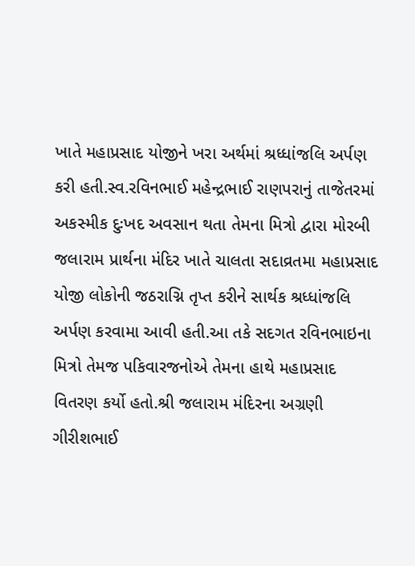ખાતે મહાપ્રસાદ યોજીને ખરા અર્થમાં શ્રધ્ધાંજલિ અર્પણ કરી હતી.સ્વ.રવિનભાઈ મહેન્દ્રભાઈ રાણપરાનું તાજેતરમાં અકસ્મીક દુઃખદ અવસાન થતા તેમના મિત્રો દ્વારા મોરબી જલારામ પ્રાર્થના મંદિર ખાતે ચાલતા સદાવ્રતમા મહાપ્રસાદ યોજી લોકોની જઠરાગ્નિ તૃપ્ત કરીને સાર્થક શ્રધ્ધાંજલિ અર્પણ કરવામા આવી હતી.આ તકે સદગત રવિનભાઇના મિત્રો તેમજ પકિવારજનોએ તેમના હાથે મહાપ્રસાદ વિતરણ કર્યો હતો.શ્રી જલારામ મંદિરના અગ્રણી ગીરીશભાઈ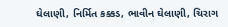ઘેલાણી, નિર્મિત કક્કડ, ભાવીન ઘેલાણી, ચિરાગ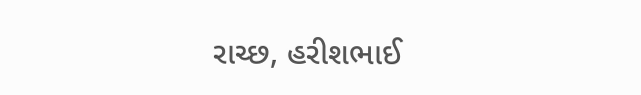રાચ્છ, હરીશભાઈ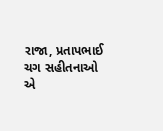રાજા, પ્રતાપભાઈ ચગ સહીતનાઓ એ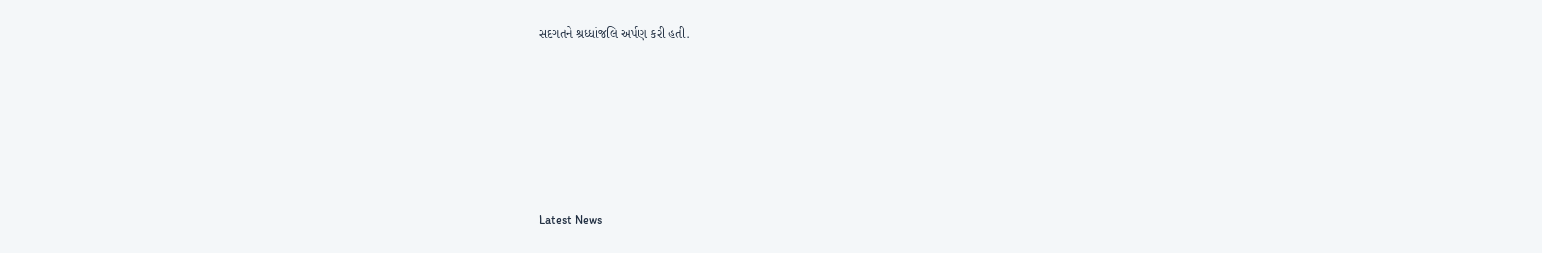સદગતને શ્રધ્ધાંજલિ અર્પણ કરી હતી.






Latest News